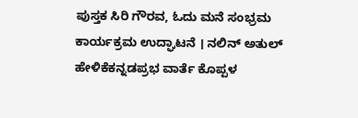ಪುಸ್ತಕ ಸಿರಿ ಗೌರವ, ಓದು ಮನೆ ಸಂಭ್ರಮ ಕಾರ್ಯಕ್ರಮ ಉದ್ಘಾಟನೆ । ನಲಿನ್ ಅತುಲ್ ಹೇಳಿಕೆಕನ್ನಡಪ್ರಭ ವಾರ್ತೆ ಕೊಪ್ಪಳ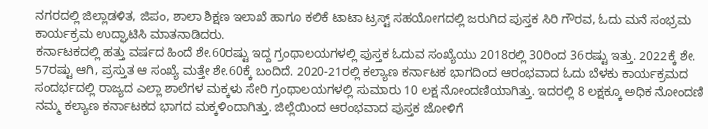ನಗರದಲ್ಲಿ ಜಿಲ್ಲಾಡಳಿತ, ಜಿಪಂ, ಶಾಲಾ ಶಿಕ್ಷಣ ಇಲಾಖೆ ಹಾಗೂ ಕಲಿಕೆ ಟಾಟಾ ಟ್ರಸ್ಟ್ ಸಹಯೋಗದಲ್ಲಿ ಜರುಗಿದ ಪುಸ್ತಕ ಸಿರಿ ಗೌರವ, ಓದು ಮನೆ ಸಂಭ್ರಮ ಕಾರ್ಯಕ್ರಮ ಉದ್ಘಾಟಿಸಿ ಮಾತನಾಡಿದರು.
ಕರ್ನಾಟಕದಲ್ಲಿ ಹತ್ತು ವರ್ಷದ ಹಿಂದೆ ಶೇ.60ರಷ್ಟು ಇದ್ದ ಗ್ರಂಥಾಲಯಗಳಲ್ಲಿ ಪುಸ್ತಕ ಓದುವ ಸಂಖ್ಯೆಯು 2018ರಲ್ಲಿ 30ರಿಂದ 36ರಷ್ಟು ಇತ್ತು. 2022ಕ್ಕೆ ಶೇ. 57ರಷ್ಟು ಆಗಿ, ಪ್ರಸ್ತುತ ಆ ಸಂಖ್ಯೆ ಮತ್ತೇ ಶೇ.60ಕ್ಕೆ ಬಂದಿದೆ. 2020-21ರಲ್ಲಿ ಕಲ್ಯಾಣ ಕರ್ನಾಟಕ ಭಾಗದಿಂದ ಆರಂಭವಾದ ಓದು ಬೆಳಕು ಕಾರ್ಯಕ್ರಮದ ಸಂದರ್ಭದಲ್ಲಿ ರಾಜ್ಯದ ಎಲ್ಲಾ ಶಾಲೆಗಳ ಮಕ್ಕಳು ಸೇರಿ ಗ್ರಂಥಾಲಯಗಳಲ್ಲಿ ಸುಮಾರು 10 ಲಕ್ಷ ನೋಂದಣಿಯಾಗಿತ್ತು. ಇದರಲ್ಲಿ 8 ಲಕ್ಷಕ್ಕೂ ಅಧಿಕ ನೋಂದಣಿ ನಮ್ಮ ಕಲ್ಯಾಣ ಕರ್ನಾಟಕದ ಭಾಗದ ಮಕ್ಕಳಿಂದಾಗಿತ್ತು. ಜಿಲ್ಲೆಯಿಂದ ಆರಂಭವಾದ ಪುಸ್ತಕ ಜೋಳಿಗೆ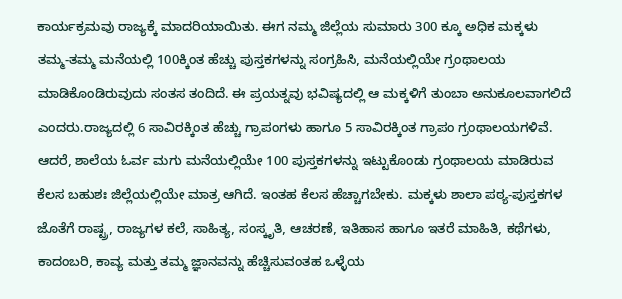ಕಾರ್ಯಕ್ರಮವು ರಾಜ್ಯಕ್ಕೆ ಮಾದರಿಯಾಯಿತು. ಈಗ ನಮ್ಮ ಜಿಲ್ಲೆಯ ಸುಮಾರು 300 ಕ್ಕೂ ಅಧಿಕ ಮಕ್ಕಳು ತಮ್ಮ-ತಮ್ಮ ಮನೆಯಲ್ಲಿ 100ಕ್ಕಿಂತ ಹೆಚ್ಚು ಪುಸ್ತಕಗಳನ್ನು ಸಂಗ್ರಹಿಸಿ, ಮನೆಯಲ್ಲಿಯೇ ಗ್ರಂಥಾಲಯ ಮಾಡಿಕೊಂಡಿರುವುದು ಸಂತಸ ತಂದಿದೆ. ಈ ಪ್ರಯತ್ನವು ಭವಿಷ್ಯದಲ್ಲಿ ಆ ಮಕ್ಕಳಿಗೆ ತುಂಬಾ ಅನುಕೂಲವಾಗಲಿದೆ ಎಂದರು.ರಾಜ್ಯದಲ್ಲಿ 6 ಸಾವಿರಕ್ಕಿಂತ ಹೆಚ್ಚು ಗ್ರಾಪಂಗಳು ಹಾಗೂ 5 ಸಾವಿರಕ್ಕಿಂತ ಗ್ರಾಪಂ ಗ್ರಂಥಾಲಯಗಳಿವೆ. ಆದರೆ, ಶಾಲೆಯ ಓರ್ವ ಮಗು ಮನೆಯಲ್ಲಿಯೇ 100 ಪುಸ್ತಕಗಳನ್ನು ಇಟ್ಟುಕೊಂಡು ಗ್ರಂಥಾಲಯ ಮಾಡಿರುವ ಕೆಲಸ ಬಹುಶಃ ಜಿಲ್ಲೆಯಲ್ಲಿಯೇ ಮಾತ್ರ ಆಗಿದೆ. ಇಂತಹ ಕೆಲಸ ಹೆಚ್ಚಾಗಬೇಕು. ಮಕ್ಕಳು ಶಾಲಾ ಪಠ್ಯ-ಪುಸ್ತಕಗಳ ಜೊತೆಗೆ ರಾಷ್ಟ್ರ, ರಾಜ್ಯಗಳ ಕಲೆ, ಸಾಹಿತ್ಯ, ಸಂಸ್ಕೃತಿ, ಆಚರಣೆ, ಇತಿಹಾಸ ಹಾಗೂ ಇತರೆ ಮಾಹಿತಿ, ಕಥೆಗಳು, ಕಾದಂಬರಿ, ಕಾವ್ಯ ಮತ್ತು ತಮ್ಮ ಜ್ಞಾನವನ್ನು ಹೆಚ್ಚಿಸುವಂತಹ ಒಳ್ಳೆಯ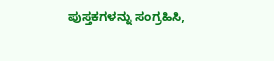ಪುಸ್ತಕಗಳನ್ನು ಸಂಗ್ರಹಿಸಿ,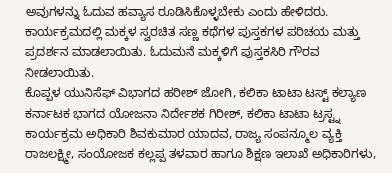ಅವುಗಳನ್ನು ಓದುವ ಹವ್ಯಾಸ ರೂಡಿಸಿಕೊಳ್ಳಬೇಕು ಎಂದು ಹೇಳಿದರು.
ಕಾರ್ಯಕ್ರಮದಲ್ಲಿ ಮಕ್ಕಳ ಸ್ವರಚಿತ ಸಣ್ಣ ಕಥೆಗಳ ಪುಸ್ತಕಗಳ ಪರಿಚಯ ಮತ್ತು ಪ್ರದರ್ಶನ ಮಾಡಲಾಯಿತು. ಓದುಮನೆ ಮಕ್ಕಳಿಗೆ ಪುಸ್ತಕಸಿರಿ ಗೌರವ ನೀಡಲಾಯಿತು.
ಕೊಪ್ಪಳ ಯುನಿಸೆಫ್ ವಿಭಾಗದ ಹರೀಶ್ ಜೋಗಿ, ಕಲಿಕಾ ಟಾಟಾ ಟಸ್ಟ್ ಕಲ್ಯಾಣ ಕರ್ನಾಟಕ ಭಾಗದ ಯೋಜನಾ ನಿರ್ದೇಶಕ ಗಿರೀಶ್, ಕಲಿಕಾ ಟಾಟಾ ಟ್ರಸ್ಟ್ನ ಕಾರ್ಯಕ್ರಮ ಅಧಿಕಾರಿ ಶಿವಕುಮಾರ ಯಾದವ, ರಾಜ್ಯ ಸಂಪನ್ಮೂಲ ವ್ಯಕ್ತಿ ರಾಜಲಕ್ಷ್ಮೀ, ಸಂಯೋಜಕ ಕಲ್ಲಪ್ಪ ತಳವಾರ ಹಾಗೂ ಶಿಕ್ಷಣ ಇಲಾಖೆ ಅಧಿಕಾರಿಗಳು,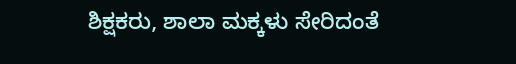ಶಿಕ್ಷಕರು, ಶಾಲಾ ಮಕ್ಕಳು ಸೇರಿದಂತೆ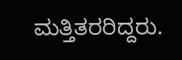ಮತ್ತಿತರರಿದ್ದರು.